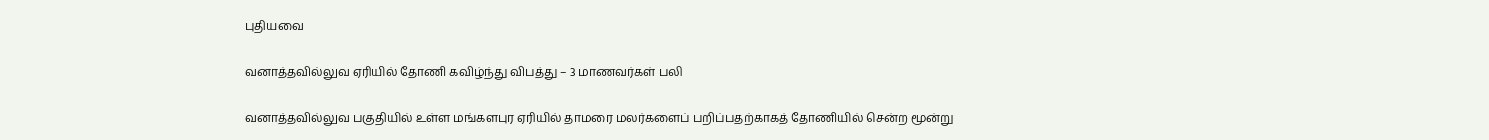புதியவை

வனாத்தவில்லுவ ஏரியில் தோணி கவிழ்ந்து விபத்து – 3 மாணவர்கள் பலி

வனாத்தவில்லுவ பகுதியில் உள்ள மங்களபுர ஏரியில் தாமரை மலர்களைப் பறிப்பதற்காகத் தோணியில் சென்ற மூன்று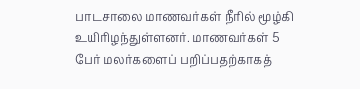பாடசாலை மாணவர்கள் நீரில் மூழ்கி உயிரிழந்துள்ளனர். மாணவர்கள் 5 பேர் மலர்களைப் பறிப்பதற்காகத்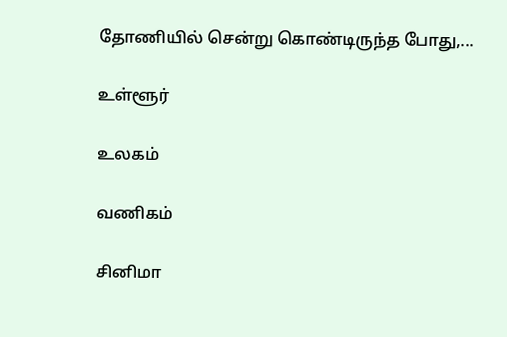தோணியில் சென்று கொண்டிருந்த போது,...

உள்ளூர்

உலகம்

வணிகம்

சினிமா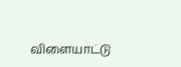விளையாட்டு